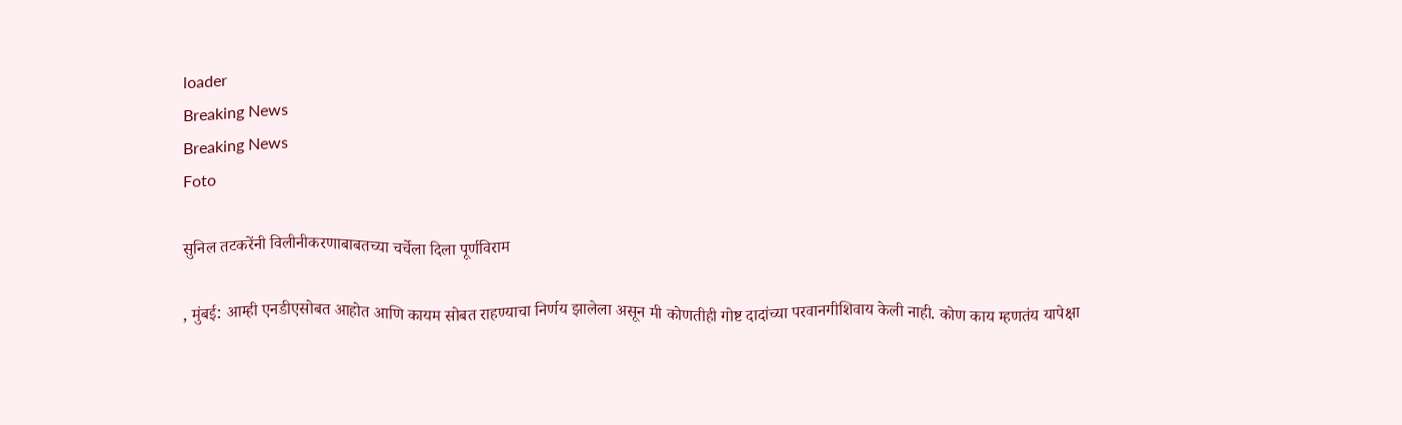loader
Breaking News
Breaking News
Foto

सुनिल तटकरेंनी विलीनीकरणाबाबतच्या चर्चेला दिला पूर्णविराम

, मुंबई: आम्ही एनडीएसोबत आहोत आणि कायम सोबत राहण्याचा निर्णय झालेला असून मी कोणतीही गोष्ट दादांच्या परवानगीशिवाय केली नाही. कोण काय म्हणतंय यापेक्षा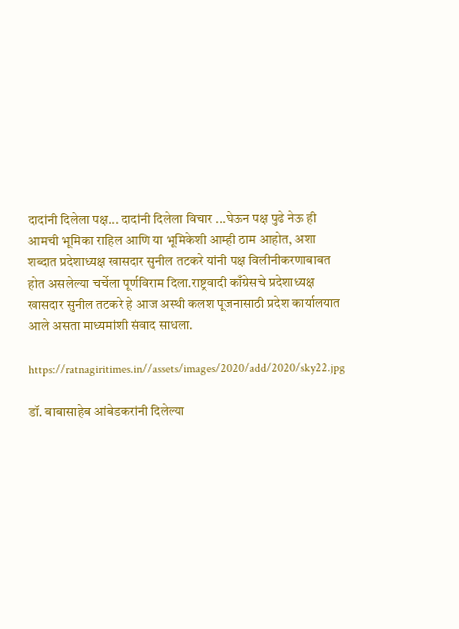दादांनी दिलेला पक्ष... दादांनी दिलेला विचार ...घेऊन पक्ष पुढे नेऊ ही आमची भूमिका राहिल आणि या भूमिकेशी आम्ही ठाम आहोत, अशा शब्दात प्रदेशाध्यक्ष खासदार सुनील तटकरे यांनी पक्ष विलीनीकरणाबाबत होत असलेल्या चर्चेला पूर्णविराम दिला.राष्ट्रवादी काँग्रेसचे प्रदेशाध्यक्ष खासदार सुनील तटकरे हे आज अस्थी कलश पूजनासाठी प्रदेश कार्यालयात आले असता माध्यमांशी संवाद साधला.

https://ratnagiritimes.in//assets/images/2020/add/2020/sky22.jpg

डॉ. बाबासाहेब आंबेडकरांनी दिलेल्या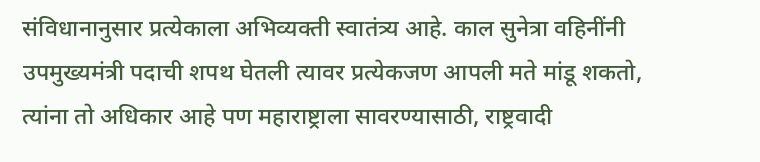संविधानानुसार प्रत्येकाला अभिव्यक्ती स्वातंत्र्य आहे. काल सुनेत्रा वहिनींनी उपमुख्यमंत्री पदाची शपथ घेतली त्यावर प्रत्येकजण आपली मते मांडू शकतो, त्यांना तो अधिकार आहे पण महाराष्ट्राला सावरण्यासाठी, राष्ट्रवादी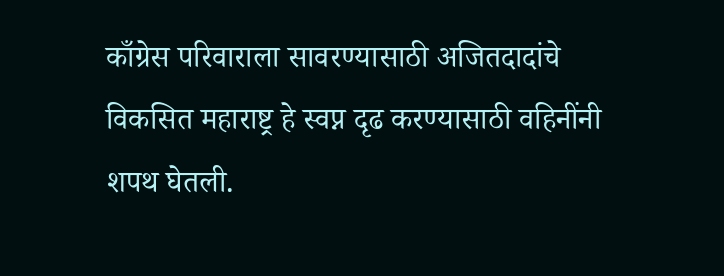काँग्रेस परिवाराला सावरण्यासाठी अजितदादांचे विकसित महाराष्ट्र हे स्वप्न दृढ करण्यासाठी वहिनींनी शपथ घेतली.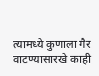त्यामध्ये कुणाला गैर वाटण्यासारखे काही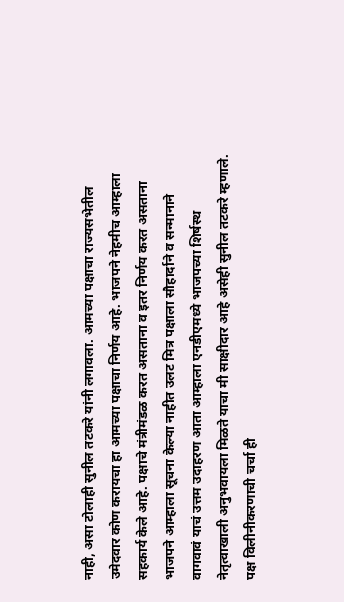नाही, असा टोलाही सुनील तटकरे यांनी लगावला. आमच्या पक्षाचा राज्यसभेतील उमेदवार कोण करायचा हा आमच्या पक्षाचा निर्णय आहे. भाजपने नेहमीच आम्हाला सहकार्य केले आहे. पक्षाचे मंत्रीमंडळ करत असताना व इतर निर्णय करत असताना भाजपने आम्हाला सूचना केल्या नाहीत उलट मित्र पक्षाला सौहार्दाने व सन्मानाने वागवावं याचं उत्तम उदाहरण आता आम्हाला एनडीएमध्ये भाजपच्या शिर्षस्थ नेतृत्वाखाली अनुभवायला मिळते याचा मी साक्षीदार आहे असेही सुनील तटकरे म्हणाले. पक्ष विलीनीकरणाची चर्चा ही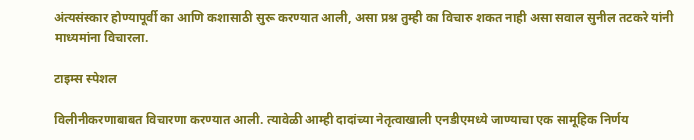अंत्यसंस्कार होण्यापूर्वी का आणि कशासाठी सुरू करण्यात आली, असा प्रश्न तुम्ही का विचारु शकत नाही असा सवाल सुनील तटकरे यांनी माध्यमांना विचारला.

टाइम्स स्पेशल

विलीनीकरणाबाबत विचारणा करण्यात आली. त्यावेळी आम्ही दादांच्या नेतृत्वाखाली एनडीएमध्ये जाण्याचा एक सामूहिक निर्णय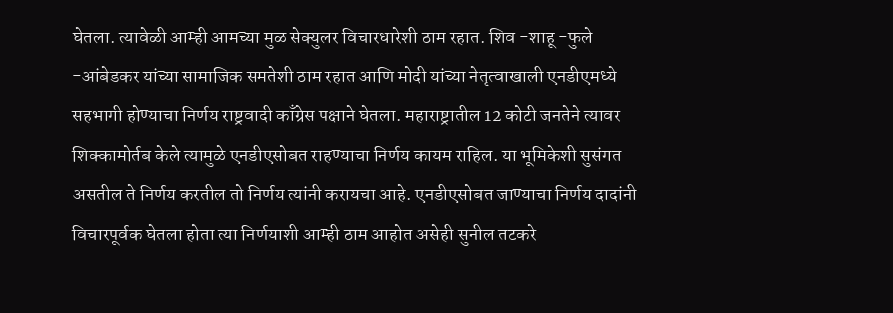घेतला. त्यावेळी आम्ही आमच्या मुळ सेक्युलर विचारधारेशी ठाम रहात. शिव -शाहू -फुले -आंबेडकर यांच्या सामाजिक समतेशी ठाम रहात आणि मोदी यांच्या नेतृत्वाखाली एनडीएमध्ये सहभागी होण्याचा निर्णय राष्ट्रवादी काँग्रेस पक्षाने घेतला. महाराष्ट्रातील 12 कोटी जनतेने त्यावर शिक्कामोर्तब केले त्यामुळे एनडीएसोबत राहण्याचा निर्णय कायम राहिल. या भूमिकेशी सुसंगत असतील ते निर्णय करतील तो निर्णय त्यांनी करायचा आहे. एनडीएसोबत जाण्याचा निर्णय दादांनी विचारपूर्वक घेतला होता त्या निर्णयाशी आम्ही ठाम आहोत असेही सुनील तटकरे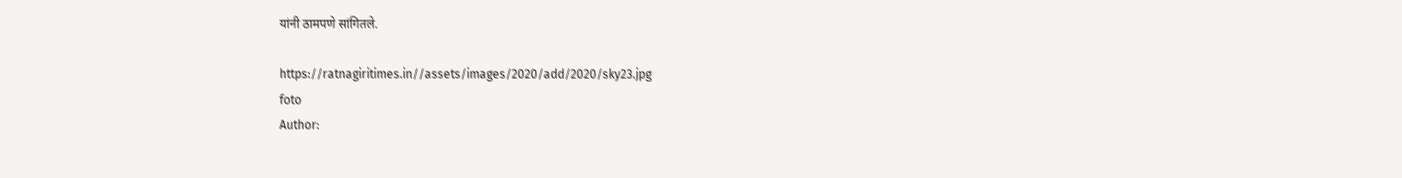यांनी ठामपणे सांगितले.

https://ratnagiritimes.in//assets/images/2020/add/2020/sky23.jpg
foto
Author: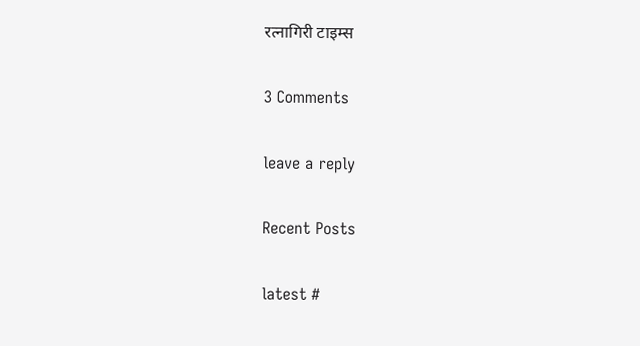रत्नागिरी टाइम्स

3 Comments

leave a reply

Recent Posts

latest #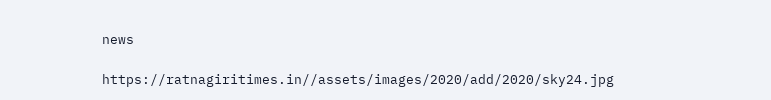news

https://ratnagiritimes.in//assets/images/2020/add/2020/sky24.jpg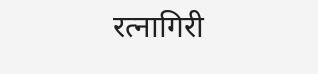रत्नागिरी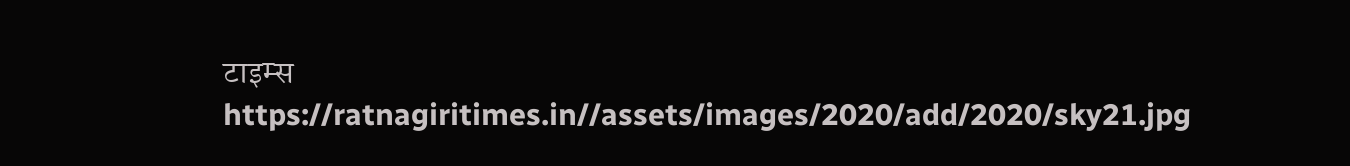टाइम्स
https://ratnagiritimes.in//assets/images/2020/add/2020/sky21.jpg